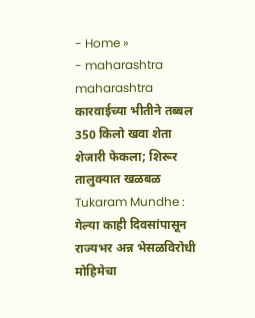- Home »
- maharashtra
maharashtra
कारवाईच्या भीतीने तब्बल 350 किलो खवा शेता शेजारी फेकला; शिरूर तालुक्यात खळबळ
Tukaram Mundhe : गेल्या काही दिवसांपासून राज्यभर अन्न भेसळविरोधी मोहिमेचा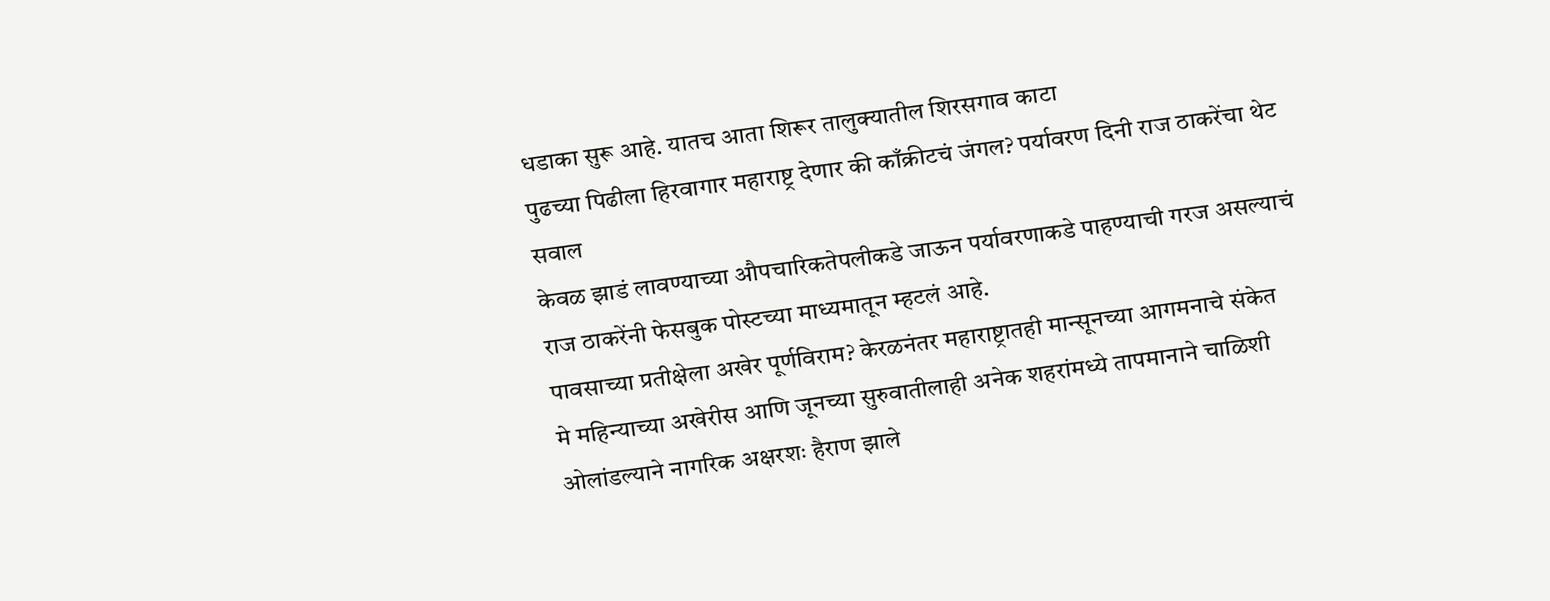धडाका सुरू आहे. यातच आता शिरूर तालुक्यातील शिरसगाव काटा
पुढच्या पिढीला हिरवागार महाराष्ट्र देणार की काँक्रीटचं जंगल? पर्यावरण दिनी राज ठाकरेंचा थेट सवाल
केवळ झाडं लावण्याच्या औपचारिकतेपलीकडे जाऊन पर्यावरणाकडे पाहण्याची गरज असल्याचं राज ठाकरेंनी फेसबुक पोस्टच्या माध्यमातून म्हटलं आहे.
पावसाच्या प्रतीक्षेला अखेर पूर्णविराम? केरळनंतर महाराष्ट्रातही मान्सूनच्या आगमनाचे संकेत
मे महिन्याच्या अखेरीस आणि जूनच्या सुरुवातीलाही अनेक शहरांमध्ये तापमानाने चाळिशी ओलांडल्याने नागरिक अक्षरशः हैराण झाले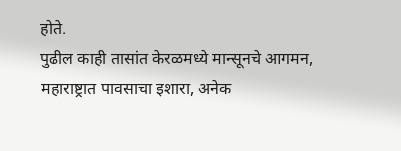होते.
पुढील काही तासांत केरळमध्ये मान्सूनचे आगमन, महाराष्ट्रात पावसाचा इशारा, अनेक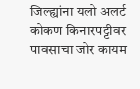जिल्ह्यांना यलो अलर्ट
कोकण किनारपट्टीवर पावसाचा जोर कायम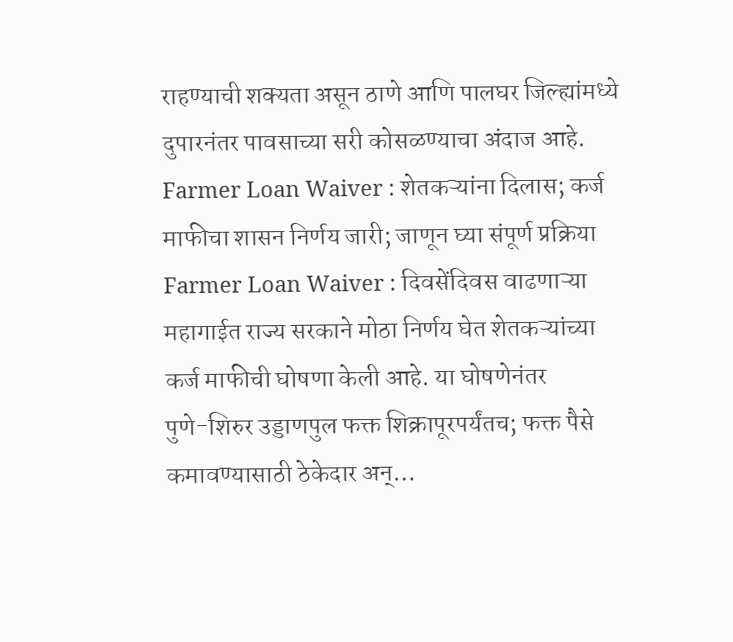राहण्याची शक्यता असून ठाणे आणि पालघर जिल्ह्यांमध्ये दुपारनंतर पावसाच्या सरी कोसळण्याचा अंदाज आहे.
Farmer Loan Waiver : शेतकऱ्यांना दिलास; कर्ज माफीचा शासन निर्णय जारी; जाणून घ्या संपूर्ण प्रक्रिया
Farmer Loan Waiver : दिवसेंदिवस वाढणाऱ्या महागाईत राज्य सरकाने मोठा निर्णय घेत शेतकऱ्यांच्या कर्ज माफीची घोषणा केली आहे. या घोषणेनंतर
पुणे-शिरुर उड्डाणपुल फक्त शिक्रापूरपर्यंतच; फक्त पैसे कमावण्यासाठी ठेकेदार अन्…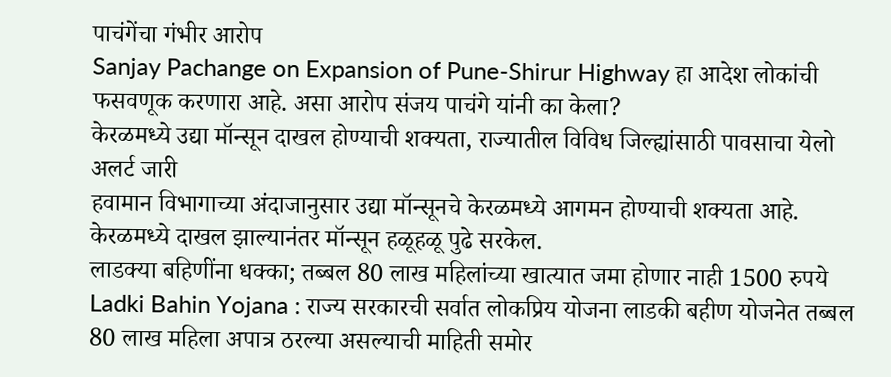पाचंगेंचा गंभीर आरोप
Sanjay Pachange on Expansion of Pune-Shirur Highway हा आदेश लोकांची फसवणूक करणारा आहे. असा आरोप संजय पाचंगे यांनी का केला?
केरळमध्ये उद्या मॉन्सून दाखल होण्याची शक्यता, राज्यातील विविध जिल्ह्यांसाठी पावसाचा येलो अलर्ट जारी
हवामान विभागाच्या अंदाजानुसार उद्या मॉन्सूनचे केरळमध्ये आगमन होण्याची शक्यता आहे. केरळमध्ये दाखल झाल्यानंतर मॉन्सून हळूहळू पुढे सरकेल.
लाडक्या बहिणींना धक्का; तब्बल 80 लाख महिलांच्या खात्यात जमा होणार नाही 1500 रुपये
Ladki Bahin Yojana : राज्य सरकारची सर्वात लोकप्रिय योजना लाडकी बहीण योजनेत तब्बल 80 लाख महिला अपात्र ठरल्या असल्याची माहिती समोर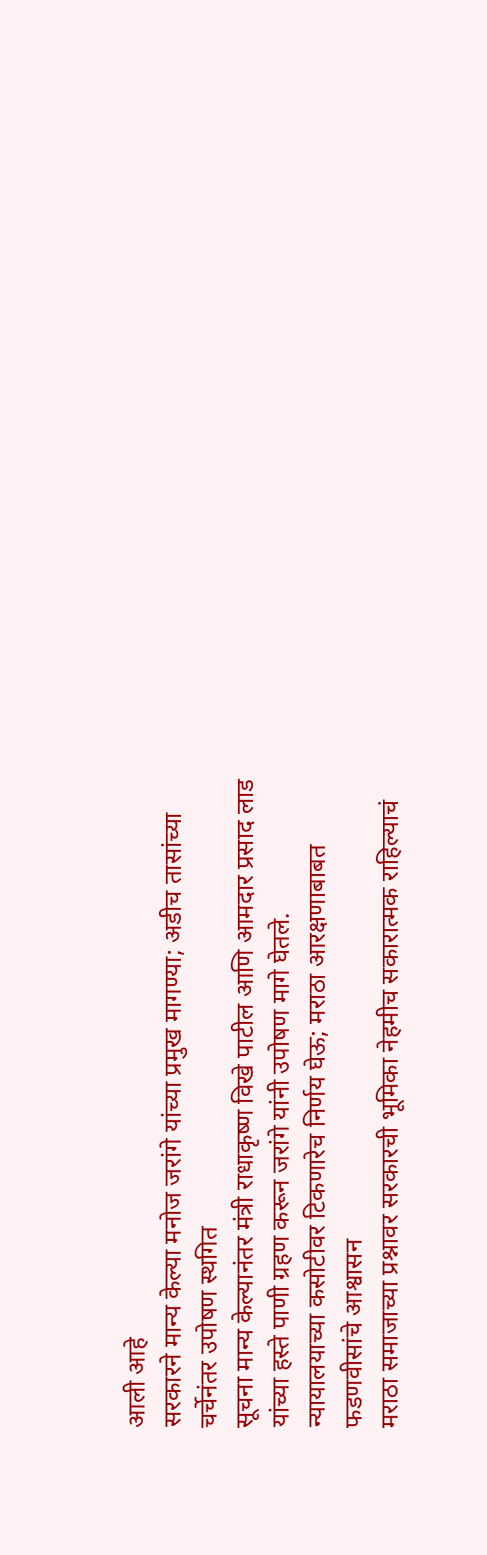आली आहे
सरकारने मान्य केल्या मनोज जरांगे यांच्या प्रमुख मागण्या; अडीच तासांच्या चर्चेनंतर उपोषण स्थगित
सूचना मान्य केल्यानंतर मंत्री राधाकृष्ण विखे पाटील आणि आमदार प्रसाद लाड यांच्या हस्ते पाणी ग्रहण करून जरांगे यांनी उपोषण मागे घेतले.
न्यायालयाच्या कसोटीवर टिकणारेच निर्णय घेऊ; मराठा आरक्षणाबाबत फडणवीसांचे आश्वासन
मराठा समाजाच्या प्रश्नावर सरकारची भूमिका नेहमीच सकारात्मक राहिल्याचं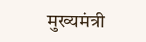मुख्यमंत्री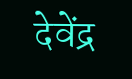देवेंद्र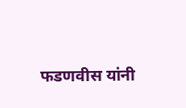फडणवीस यांनी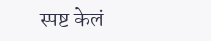स्पष्ट केलं